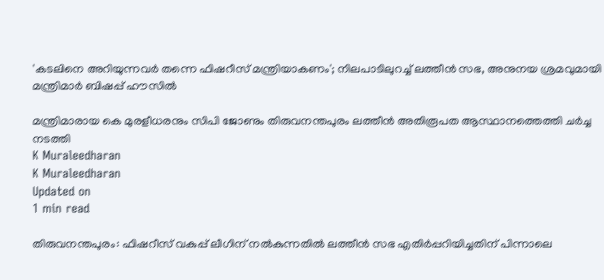'കടലിനെ അറിയുന്നവര്‍ തന്നെ ഫിഷറീസ് മന്ത്രിയാകണം'; നിലപാടിലുറച്ച് ലത്തീന്‍ സഭ, അനുനയ ശ്രമവുമായി മന്ത്രിമാര്‍ ബിഷപ്പ് ഹൗസില്‍

മന്ത്രിമാരായ കെ മുരളീധരനും സിപി ജോണും തിരുവനന്തപുരം ലത്തീന്‍ അതിരൂപത ആസ്ഥാനത്തെത്തി ചര്‍ച്ച നടത്തി
K Muraleedharan
K Muraleedharan
Updated on
1 min read

തിരുവനന്തപുരം: ഫിഷറീസ് വകുപ്പ് ലീഗിന് നല്‍കുന്നതില്‍ ലത്തീന്‍ സഭ എതിര്‍പ്പറിയിച്ചതിന് പിന്നാലെ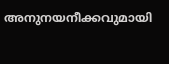അനുനയനീക്കവുമായി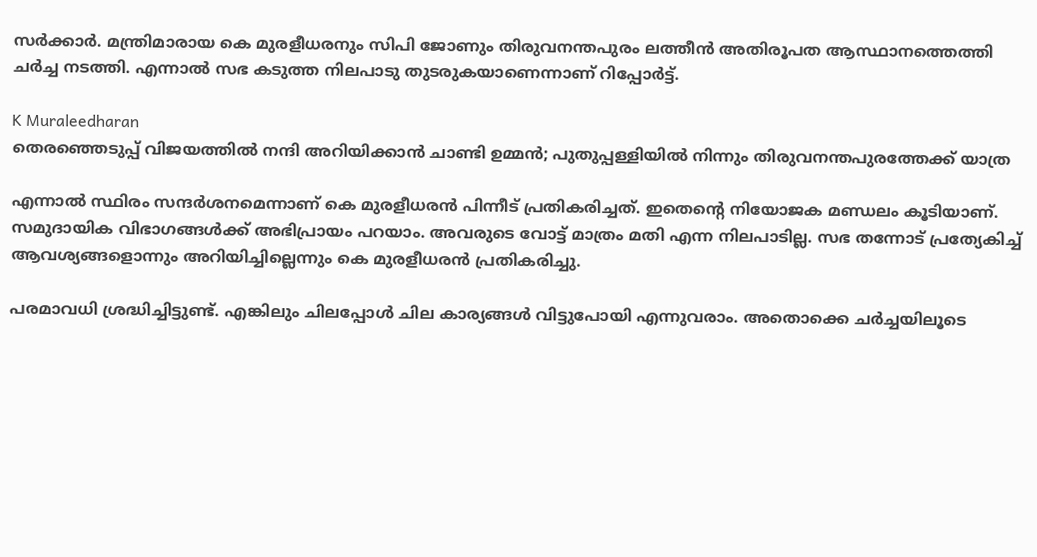സര്‍ക്കാര്‍. മന്ത്രിമാരായ കെ മുരളീധരനും സിപി ജോണും തിരുവനന്തപുരം ലത്തീന്‍ അതിരൂപത ആസ്ഥാനത്തെത്തി ചര്‍ച്ച നടത്തി. എന്നാല്‍ സഭ കടുത്ത നിലപാടു തുടരുകയാണെന്നാണ് റിപ്പോര്‍ട്ട്.

K Muraleedharan
തെരഞ്ഞെടുപ്പ് വിജയത്തില്‍ നന്ദി അറിയിക്കാന്‍ ചാണ്ടി ഉമ്മന്‍; പുതുപ്പള്ളിയില്‍ നിന്നും തിരുവനന്തപുരത്തേക്ക് യാത്ര

എന്നാല്‍ സ്ഥിരം സന്ദര്‍ശനമെന്നാണ് കെ മുരളീധരന്‍ പിന്നീട് പ്രതികരിച്ചത്. ഇതെന്റെ നിയോജക മണ്ഡലം കൂടിയാണ്. സമുദായിക വിഭാഗങ്ങള്‍ക്ക് അഭിപ്രായം പറയാം. അവരുടെ വോട്ട് മാത്രം മതി എന്ന നിലപാടില്ല. സഭ തന്നോട് പ്രത്യേകിച്ച് ആവശ്യങ്ങളൊന്നും അറിയിച്ചില്ലെന്നും കെ മുരളീധരന്‍ പ്രതികരിച്ചു.

പരമാവധി ശ്രദ്ധിച്ചിട്ടുണ്ട്. എങ്കിലും ചിലപ്പോള്‍ ചില കാര്യങ്ങള്‍ വിട്ടുപോയി എന്നുവരാം. അതൊക്കെ ചര്‍ച്ചയിലൂടെ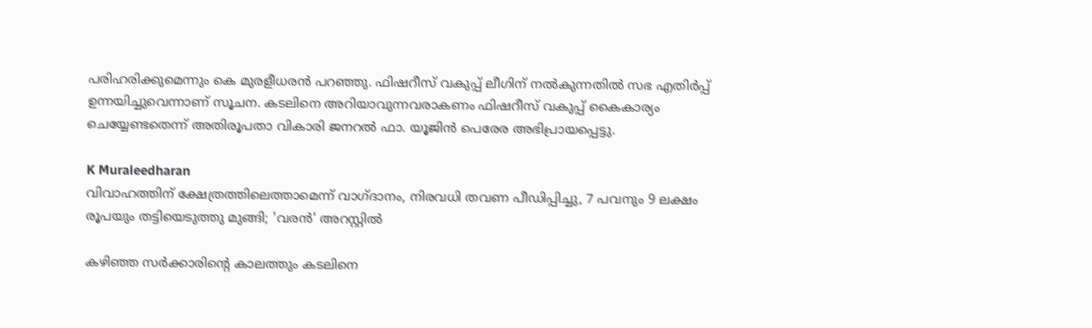പരിഹരിക്കുമെന്നും കെ മുരളീധരന്‍ പറഞ്ഞു. ഫിഷറീസ് വകുപ്പ് ലീഗിന് നല്‍കുന്നതില്‍ സഭ എതിര്‍പ്പ് ഉന്നയിച്ചുവെന്നാണ് സൂചന. കടലിനെ അറിയാവുന്നവരാകണം ഫിഷറീസ് വകുപ്പ് കൈകാര്യം ചെയ്യേണ്ടതെന്ന് അതിരൂപതാ വികാരി ജനറല്‍ ഫാ. യൂജിന്‍ പെരേര അഭിപ്രായപ്പെട്ടു.

K Muraleedharan
വിവാഹത്തിന് ക്ഷേത്രത്തിലെത്താമെന്ന് വാഗ്ദാനം, നിരവധി തവണ പീഡിപ്പിച്ചു, 7 പവനും 9 ലക്ഷം രൂപയും തട്ടിയെടുത്തു മുങ്ങി; 'വരൻ' അറസ്റ്റിൽ

കഴിഞ്ഞ സര്‍ക്കാരിന്റെ കാലത്തും കടലിനെ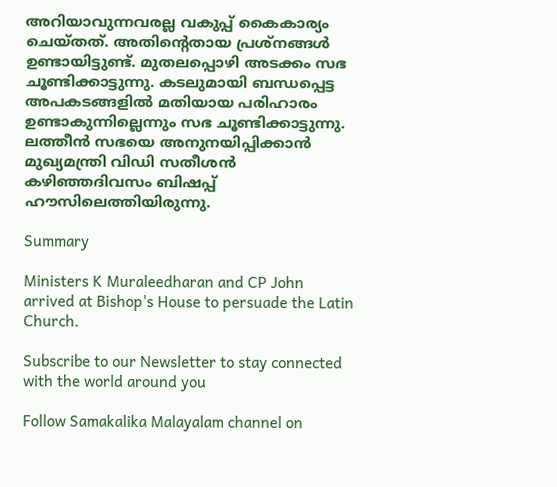അറിയാവുന്നവരല്ല വകുപ്പ് കൈകാര്യം ചെയ്തത്. അതിന്റെതായ പ്രശ്‌നങ്ങള്‍ ഉണ്ടായിട്ടുണ്ട്. മുതലപ്പൊഴി അടക്കം സഭ ചൂണ്ടിക്കാട്ടുന്നു. കടലുമായി ബന്ധപ്പെട്ട അപകടങ്ങളില്‍ മതിയായ പരിഹാരം ഉണ്ടാകുന്നില്ലെന്നും സഭ ചൂണ്ടിക്കാട്ടുന്നു. ലത്തീന്‍ സഭയെ അനുനയിപ്പിക്കാന്‍ മുഖ്യമന്ത്രി വിഡി സതീശന്‍ കഴിഞ്ഞദിവസം ബിഷപ്പ് ഹൗസിലെത്തിയിരുന്നു.

Summary

Ministers K Muraleedharan and CP John arrived at Bishop's House to persuade the Latin Church.

Subscribe to our Newsletter to stay connected with the world around you

Follow Samakalika Malayalam channel on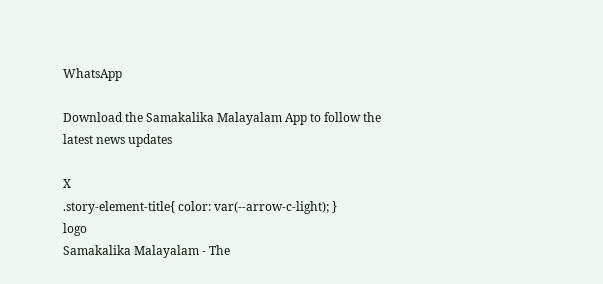WhatsApp

Download the Samakalika Malayalam App to follow the latest news updates

X
.story-element-title{ color: var(--arrow-c-light); }
logo
Samakalika Malayalam - The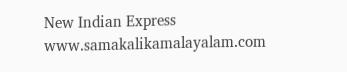New Indian Express
www.samakalikamalayalam.com